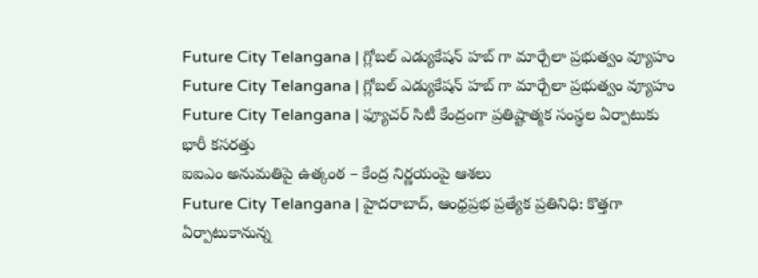Future City Telangana | గ్లోబల్ ఎడ్యుకేషన్ హబ్ గా మార్చేలా ప్రభుత్వం వ్యూహం
Future City Telangana | గ్లోబల్ ఎడ్యుకేషన్ హబ్ గా మార్చేలా ప్రభుత్వం వ్యూహం
Future City Telangana | ఫ్యూచర్ సిటీ కేంద్రంగా ప్రతిష్టాత్మక సంస్థల ఏర్పాటుకు భారీ కసరత్తు
ఐఐఎం అనుమతిపై ఉత్కంఠ – కేంద్ర నిర్ణయంపై ఆశలు
Future City Telangana | హైదరాబాద్, ఆంధ్రప్రభ ప్రత్యేక ప్రతినిధి: కొత్తగా ఏర్పాటుకానున్న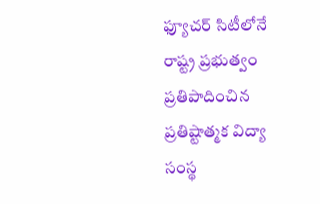ఫ్యూచర్ సిటీలోనే రాష్ట్ర ప్రభుత్వం ప్రతిపాదించిన ప్రతిష్టాత్మక విద్యా సంస్థ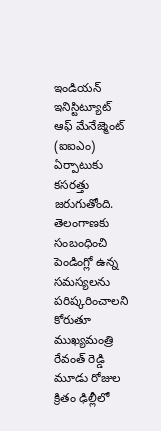ఇండియన్ ఇనిస్టిట్యూట్ ఆఫ్ మేనేజ్మెంట్ (ఐఐఎం) ఏర్పాటుకు కసరత్తు జరుగుతోంది. తెలంగాణకు సంబంధించి పెండింగ్లో ఉన్న సమస్యలను పరిష్కరించాలని కోరుతూ ముఖ్యమంత్రి రేవంత్ రెడ్డి మూడు రోజుల క్రితం ఢిల్లీలో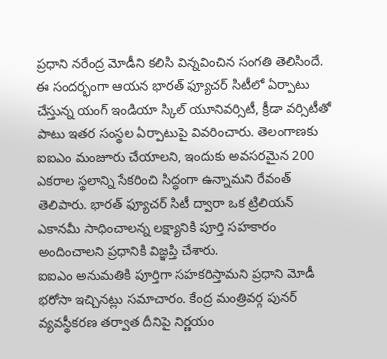ప్రధాని నరేంద్ర మోడీని కలిసి విన్నవించిన సంగతి తెలిసిందే.
ఈ సందర్భంగా ఆయన భారత్ ఫ్యూచర్ సిటీలో ఏర్పాటు చేస్తున్న యంగ్ ఇండియా స్కిల్ యూనివర్సిటీ, క్రీడా వర్సిటీతో పాటు ఇతర సంస్థల ఏర్పాటుపై వివరించారు. తెలంగాణకు ఐఐఎం మంజూరు చేయాలని, ఇందుకు అవసరమైన 200 ఎకరాల స్థలాన్ని సేకరించి సిద్ధంగా ఉన్నామని రేవంత్ తెలిపారు. భారత్ ఫ్యూచర్ సిటీ ద్వారా ఒక ట్రిలియన్ ఎకానమీ సాధించాలన్న లక్ష్యానికి పూర్తి సహకారం అందించాలని ప్రధానికి విజ్ఞప్తి చేశారు.
ఐఐఎం అనుమతికి పూర్తిగా సహకరిస్తామని ప్రధాని మోడీ భరోసా ఇచ్చినట్లు సమాచారం. కేంద్ర మంత్రివర్గ పునర్ వ్యవస్థీకరణ తర్వాత దీనిపై నిర్ణయం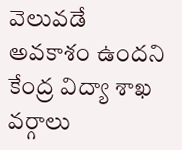వెలువడే అవకాశం ఉందని కేంద్ర విద్యా శాఖ వర్గాలు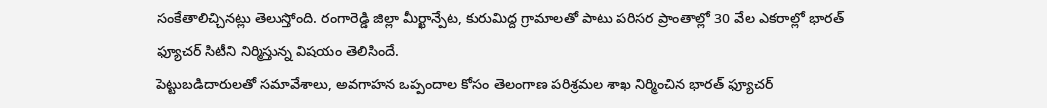సంకేతాలిచ్చినట్లు తెలుస్తోంది. రంగారెడ్డి జిల్లా మీర్ఖాన్పేట, కురుమిద్ద గ్రామాలతో పాటు పరిసర ప్రాంతాల్లో 30 వేల ఎకరాల్లో భారత్ ఫ్యూచర్ సిటీని నిర్మిస్తున్న విషయం తెలిసిందే.
పెట్టుబడిదారులతో సమావేశాలు, అవగాహన ఒప్పందాల కోసం తెలంగాణ పరిశ్రమల శాఖ నిర్మించిన భారత్ ఫ్యూచర్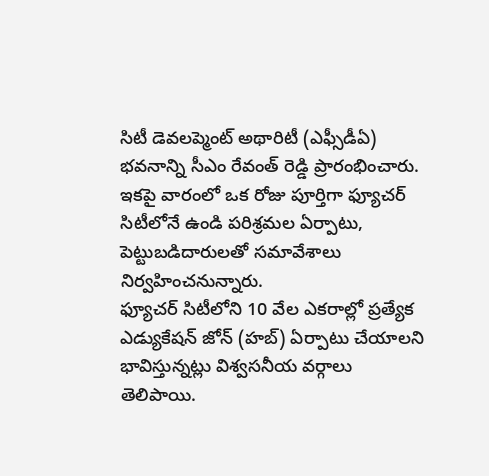సిటీ డెవలప్మెంట్ అథారిటీ (ఎఫ్సీడీఏ) భవనాన్ని సీఎం రేవంత్ రెడ్డి ప్రారంభించారు. ఇకపై వారంలో ఒక రోజు పూర్తిగా ఫ్యూచర్ సిటీలోనే ఉండి పరిశ్రమల ఏర్పాటు, పెట్టుబడిదారులతో సమావేశాలు నిర్వహించనున్నారు.
ఫ్యూచర్ సిటీలోని 10 వేల ఎకరాల్లో ప్రత్యేక ఎడ్యుకేషన్ జోన్ (హబ్) ఏర్పాటు చేయాలని భావిస్తున్నట్లు విశ్వసనీయ వర్గాలు తెలిపాయి.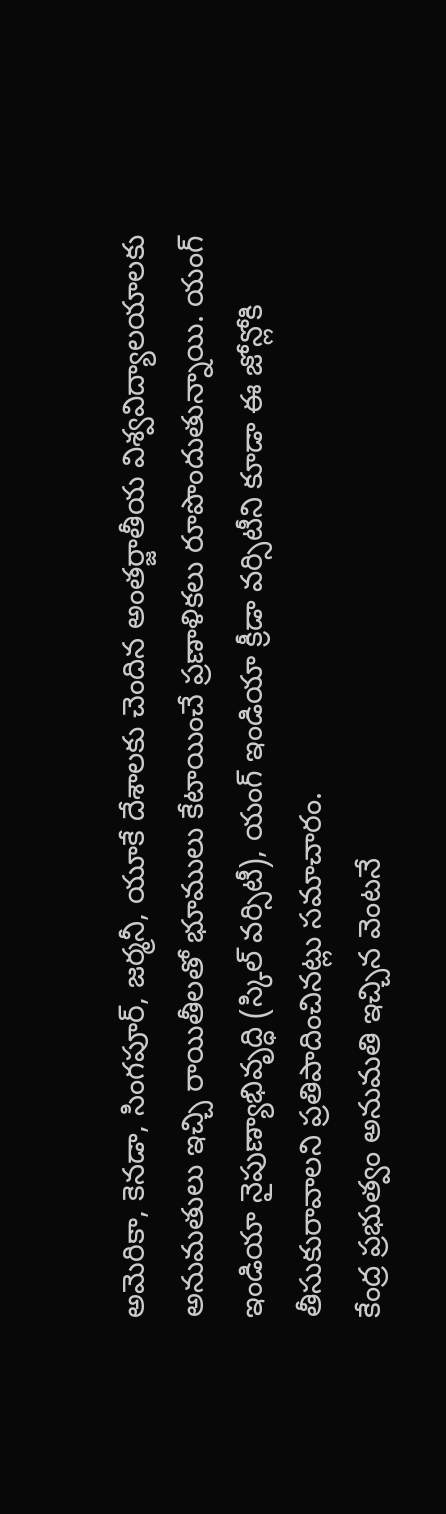అమెరికా, కెనడా, సింగపూర్, జర్మనీ, యూకే దేశాలకు చెందిన అంతర్జాతీయ విశ్వవిద్యాలయాలకు అనుమతులు ఇచ్చి రాయితీలతో భూములు కేటాయించే ప్రణాళికలు రూపొందుతున్నాయి. యంగ్ ఇండియా నైపుణ్యాభివృద్ధి (స్కిల్ వర్సిటీ), యంగ్ ఇండియా క్రీడా వర్సిటీని కూడా ఈ జోన్లోకి తీసుకురావాలని ప్రతిపాదించినట్లు సమాచారం.
కేంద్ర ప్రభుత్వం అనుమతి ఇచ్చిన వెంటనే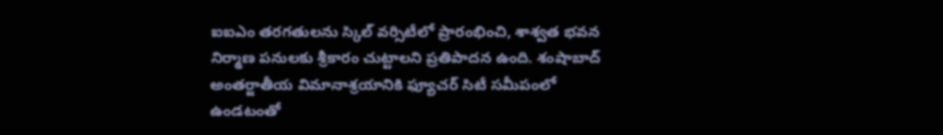ఐఐఎం తరగతులను స్కిల్ వర్సిటీలో ప్రారంభించి, శాశ్వత భవన నిర్మాణ పనులకు శ్రీకారం చుట్టాలని ప్రతిపాదన ఉంది. శంషాబాద్ అంతర్జాతీయ విమానాశ్రయానికి ఫ్యూచర్ సిటీ సమీపంలో ఉండటంతో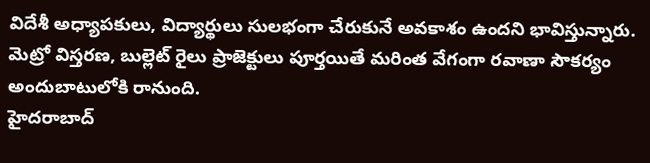విదేశీ అధ్యాపకులు, విద్యార్థులు సులభంగా చేరుకునే అవకాశం ఉందని భావిస్తున్నారు. మెట్రో విస్తరణ, బుల్లెట్ రైలు ప్రాజెక్టులు పూర్తయితే మరింత వేగంగా రవాణా సౌకర్యం అందుబాటులోకి రానుంది.
హైదరాబాద్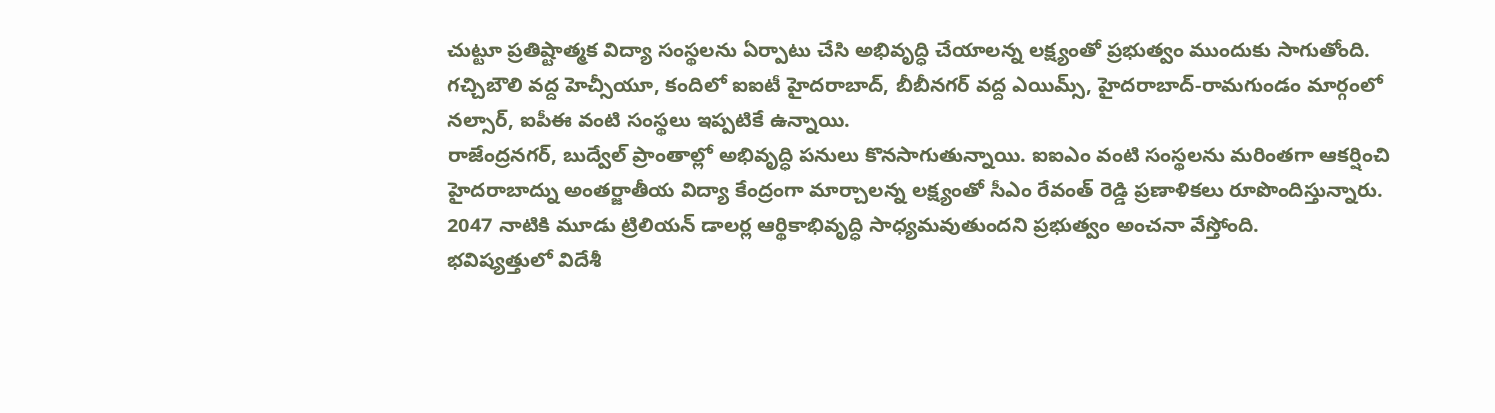చుట్టూ ప్రతిష్టాత్మక విద్యా సంస్థలను ఏర్పాటు చేసి అభివృద్ధి చేయాలన్న లక్ష్యంతో ప్రభుత్వం ముందుకు సాగుతోంది. గచ్చిబౌలి వద్ద హెచ్సీయూ, కందిలో ఐఐటీ హైదరాబాద్, బీబీనగర్ వద్ద ఎయిమ్స్, హైదరాబాద్-రామగుండం మార్గంలో నల్సార్, ఐపీఈ వంటి సంస్థలు ఇప్పటికే ఉన్నాయి.
రాజేంద్రనగర్, బుద్వేల్ ప్రాంతాల్లో అభివృద్ధి పనులు కొనసాగుతున్నాయి. ఐఐఎం వంటి సంస్థలను మరింతగా ఆకర్షించి హైదరాబాద్ను అంతర్జాతీయ విద్యా కేంద్రంగా మార్చాలన్న లక్ష్యంతో సీఎం రేవంత్ రెడ్డి ప్రణాళికలు రూపొందిస్తున్నారు. 2047 నాటికి మూడు ట్రిలియన్ డాలర్ల ఆర్థికాభివృద్ధి సాధ్యమవుతుందని ప్రభుత్వం అంచనా వేస్తోంది.
భవిష్యత్తులో విదేశీ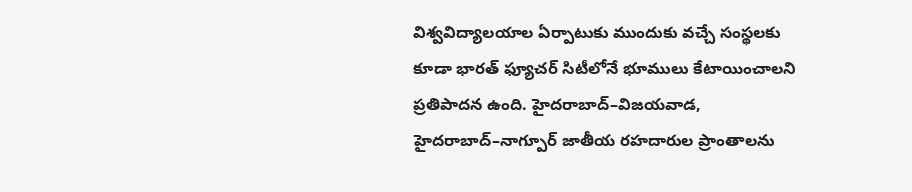విశ్వవిద్యాలయాల ఏర్పాటుకు ముందుకు వచ్చే సంస్థలకు కూడా భారత్ ఫ్యూచర్ సిటీలోనే భూములు కేటాయించాలని ప్రతిపాదన ఉంది. హైదరాబాద్–విజయవాడ, హైదరాబాద్–నాగ్పూర్ జాతీయ రహదారుల ప్రాంతాలను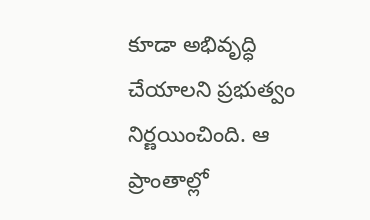కూడా అభివృద్ధి చేయాలని ప్రభుత్వం నిర్ణయించింది. ఆ ప్రాంతాల్లో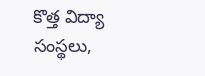కొత్త విద్యా సంస్థలు,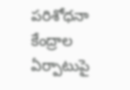పరిశోధనా కేంద్రాల ఏర్పాటుపై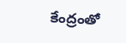కేంద్రంతో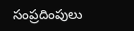సంప్రదింపులు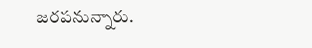జరపనున్నారు.